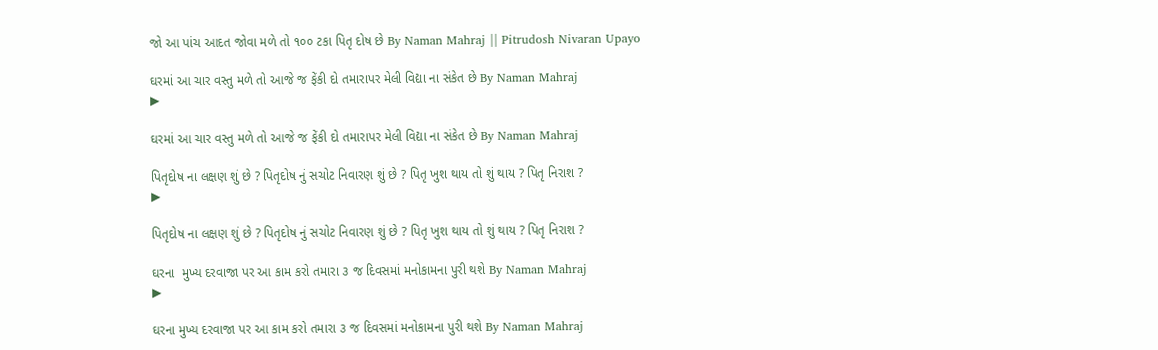જો આ પાંચ આદત જોવા મળે તો ૧૦૦ ટકા પિતૃ દોષ છે By Naman Mahraj || Pitrudosh Nivaran Upayo

ઘરમાં આ ચાર વસ્તુ મળે તો આજે જ ફેંકી દો તમારાપર મેલી વિદ્યા ના સંકેત છે By Naman Mahraj
▶

ઘરમાં આ ચાર વસ્તુ મળે તો આજે જ ફેંકી દો તમારાપર મેલી વિદ્યા ના સંકેત છે By Naman Mahraj

પિતૃદોષ ના લક્ષણ શું છે ? પિતૃદોષ નું સચોટ નિવારણ શું છે ? પિતૃ ખુશ થાય તો શું થાય ? પિતૃ નિરાશ ?
▶

પિતૃદોષ ના લક્ષણ શું છે ? પિતૃદોષ નું સચોટ નિવારણ શું છે ? પિતૃ ખુશ થાય તો શું થાય ? પિતૃ નિરાશ ?

ઘરના  મુખ્ય દરવાજા પર આ કામ કરો તમારા ૩ જ દિવસમાં મનોકામના પુરી થશે By Naman Mahraj
▶

ઘરના મુખ્ય દરવાજા પર આ કામ કરો તમારા ૩ જ દિવસમાં મનોકામના પુરી થશે By Naman Mahraj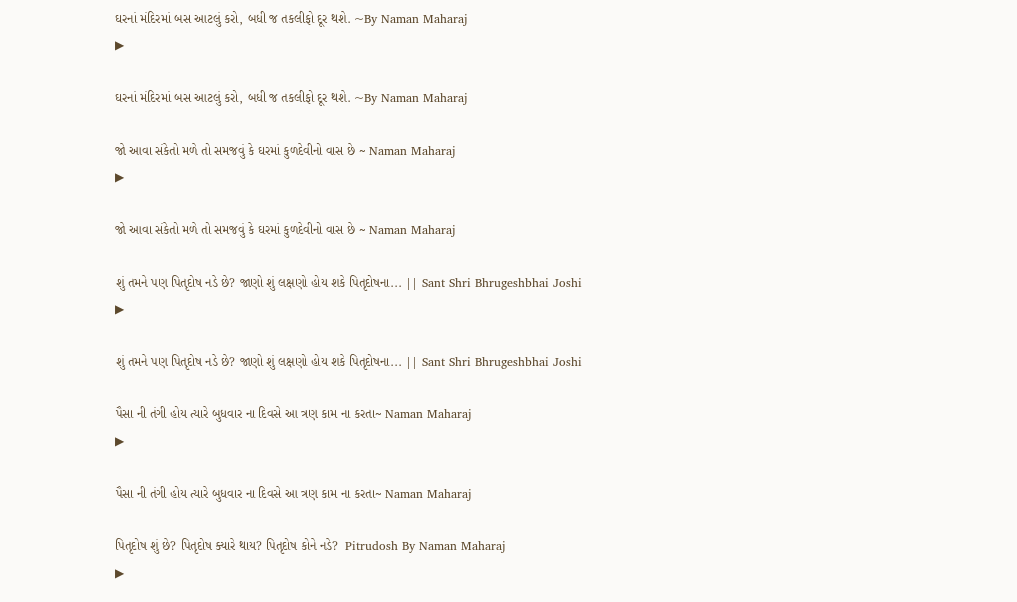ઘરનાં મંદિરમાં બસ આટલું કરો, બધી જ તકલીફો દૂર થશે. ~By Naman Maharaj
▶

ઘરનાં મંદિરમાં બસ આટલું કરો, બધી જ તકલીફો દૂર થશે. ~By Naman Maharaj

જો આવા સંકેતો મળે તો સમજવું કે ઘરમાં કુળદેવીનો વાસ છે ~ Naman Maharaj
▶

જો આવા સંકેતો મળે તો સમજવું કે ઘરમાં કુળદેવીનો વાસ છે ~ Naman Maharaj

શું તમને પણ પિતૃદોષ નડે છે? જાણો શું લક્ષણો હોય શકે પિતૃદોષના... || Sant Shri Bhrugeshbhai Joshi
▶

શું તમને પણ પિતૃદોષ નડે છે? જાણો શું લક્ષણો હોય શકે પિતૃદોષના... || Sant Shri Bhrugeshbhai Joshi

પૈસા ની તંગી હોય ત્યારે બુધવાર ના દિવસે આ ત્રણ કામ ના કરતા~ Naman Maharaj
▶

પૈસા ની તંગી હોય ત્યારે બુધવાર ના દિવસે આ ત્રણ કામ ના કરતા~ Naman Maharaj

પિતૃદોષ શું છે? પિતૃદોષ ક્યારે થાય? પિતૃદોષ કોને નડે?  Pitrudosh By Naman Maharaj
▶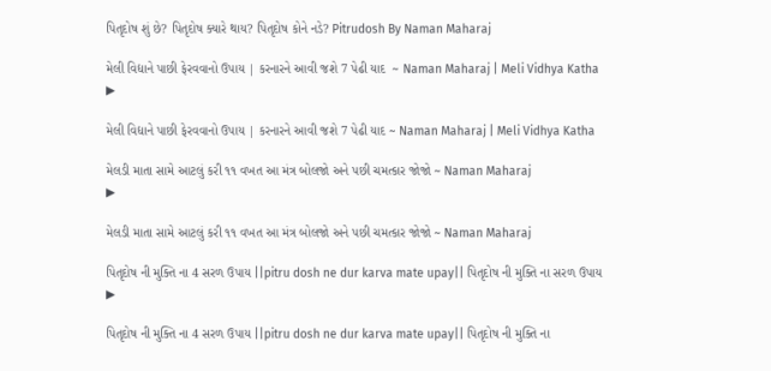પિતૃદોષ શું છે? પિતૃદોષ ક્યારે થાય? પિતૃદોષ કોને નડે? Pitrudosh By Naman Maharaj

મેલી વિદ્યાને પાછી ફેરવવાનો ઉપાય | કરનારને આવી જશે 7 પેઢી યાદ  ~ Naman Maharaj | Meli Vidhya Katha
▶

મેલી વિદ્યાને પાછી ફેરવવાનો ઉપાય | કરનારને આવી જશે 7 પેઢી યાદ ~ Naman Maharaj | Meli Vidhya Katha

મેલડી માતા સામે આટલું કરી ૧૧ વખત આ મંત્ર બોલજો અને પછી ચમત્કાર જોજો ~ Naman Maharaj
▶

મેલડી માતા સામે આટલું કરી ૧૧ વખત આ મંત્ર બોલજો અને પછી ચમત્કાર જોજો ~ Naman Maharaj

પિતૃદોષ ની મુક્તિ ના 4 સરળ ઉપાય ||pitru dosh ne dur karva mate upay|| પિતૃદોષ ની મુક્તિ ના સરળ ઉપાય
▶

પિતૃદોષ ની મુક્તિ ના 4 સરળ ઉપાય ||pitru dosh ne dur karva mate upay|| પિતૃદોષ ની મુક્તિ ના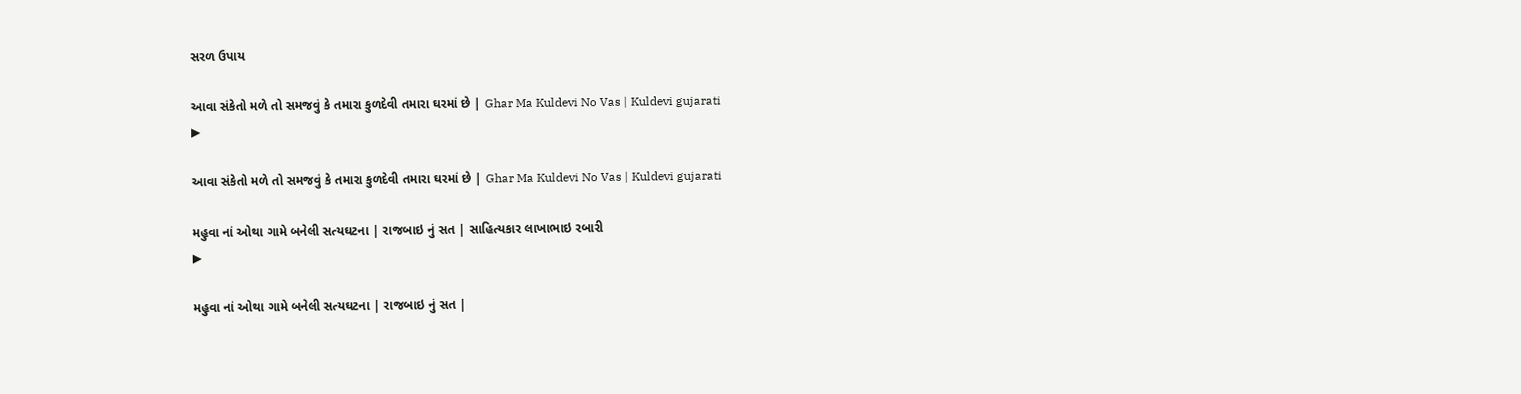સરળ ઉપાય

આવા સંકેતો મળે તો સમજવું કે તમારા કુળદેવી તમારા ઘરમાં છે | Ghar Ma Kuldevi No Vas | Kuldevi gujarati
▶

આવા સંકેતો મળે તો સમજવું કે તમારા કુળદેવી તમારા ઘરમાં છે | Ghar Ma Kuldevi No Vas | Kuldevi gujarati

મહુવા નાં ઓથા ગામે બનેલી સત્યઘટના | રાજબાઇ નું સત | સાહિત્યકાર લાખાભાઇ રબારી
▶

મહુવા નાં ઓથા ગામે બનેલી સત્યઘટના | રાજબાઇ નું સત |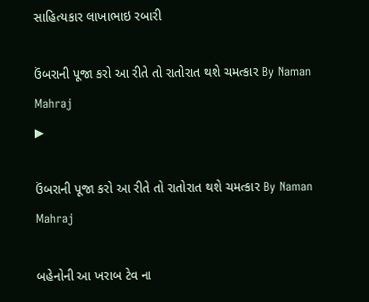સાહિત્યકાર લાખાભાઇ રબારી

ઉંબરાની પૂજા કરો આ રીતે તો રાતોરાત થશે ચમત્કાર By Naman Mahraj
▶

ઉંબરાની પૂજા કરો આ રીતે તો રાતોરાત થશે ચમત્કાર By Naman Mahraj

બહેનોની આ ખરાબ ટેવ ના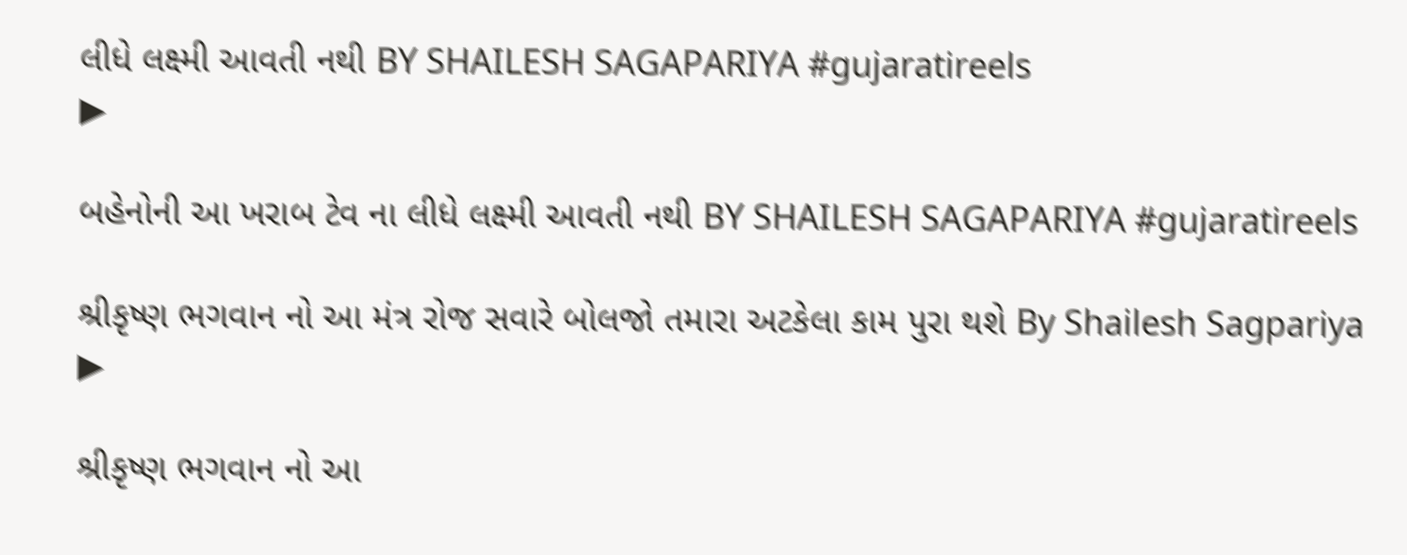લીધે લક્ષ્મી આવતી નથી BY SHAILESH SAGAPARIYA #gujaratireels
▶

બહેનોની આ ખરાબ ટેવ ના લીધે લક્ષ્મી આવતી નથી BY SHAILESH SAGAPARIYA #gujaratireels

શ્રીકૃષ્ણ ભગવાન નો આ મંત્ર રોજ સવારે બોલજો તમારા અટકેલા કામ પુરા થશે By Shailesh Sagpariya
▶

શ્રીકૃષ્ણ ભગવાન નો આ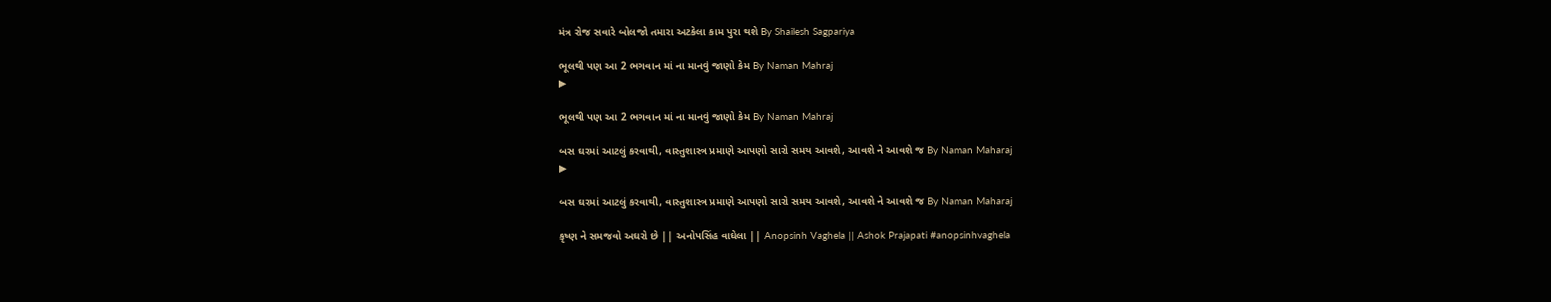મંત્ર રોજ સવારે બોલજો તમારા અટકેલા કામ પુરા થશે By Shailesh Sagpariya

ભૂલથી પણ આ 2 ભગવાન માં ના માનવું જાણો કેમ By Naman Mahraj
▶

ભૂલથી પણ આ 2 ભગવાન માં ના માનવું જાણો કેમ By Naman Mahraj

બસ ઘરમાં આટલું કરવાથી, વાસ્તુશાસ્ત્ર પ્રમાણે આપણો સારો સમય આવશે, આવશે ને આવશે જ By Naman Maharaj
▶

બસ ઘરમાં આટલું કરવાથી, વાસ્તુશાસ્ત્ર પ્રમાણે આપણો સારો સમય આવશે, આવશે ને આવશે જ By Naman Maharaj

કૃષ્ણ ને સમજવો અઘરો છે || અનોપસિંહ વાઘેલા || Anopsinh Vaghela || Ashok Prajapati #anopsinhvaghela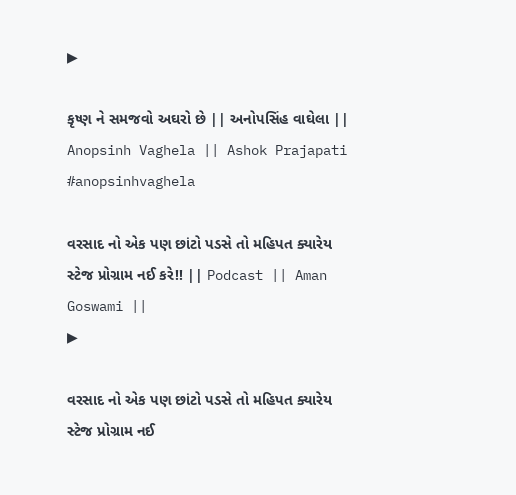▶

કૃષ્ણ ને સમજવો અઘરો છે || અનોપસિંહ વાઘેલા || Anopsinh Vaghela || Ashok Prajapati #anopsinhvaghela

વરસાદ નો એક પણ છાંટો પડસે તો મહિપત ક્યારેય સ્ટેજ પ્રોગ્રામ નઈ કરે!! || Podcast || Aman Goswami ||
▶

વરસાદ નો એક પણ છાંટો પડસે તો મહિપત ક્યારેય સ્ટેજ પ્રોગ્રામ નઈ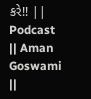કરે!! || Podcast || Aman Goswami ||